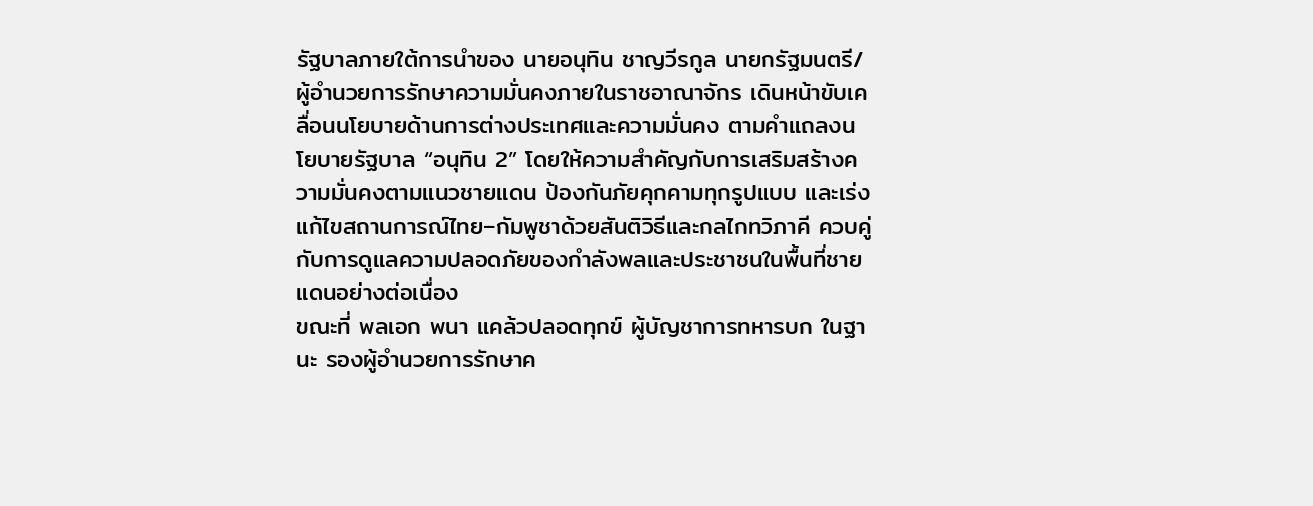รัฐบาลภายใต้การนำของ นายอนุทิน ชาญวีรกูล นายกรัฐมนตรี/ผู้อำนวยการรักษาความมั่นคงภายในราชอาณาจักร เดินหน้าขับเคลื่อนนโยบายด้านการต่างประเทศและความมั่นคง ตามคำแถลงนโยบายรัฐบาล “อนุทิน 2” โดยให้ความสำคัญกับการเสริมสร้างความมั่นคงตามแนวชายแดน ป้องกันภัยคุกคามทุกรูปแบบ และเร่งแก้ไขสถานการณ์ไทย–กัมพูชาด้วยสันติวิธีและกลไกทวิภาคี ควบคู่กับการดูแลความปลอดภัยของกำลังพลและประชาชนในพื้นที่ชายแดนอย่างต่อเนื่อง
ขณะที่ พลเอก พนา แคล้วปลอดทุกข์ ผู้บัญชาการทหารบก ในฐานะ รองผู้อำนวยการรักษาค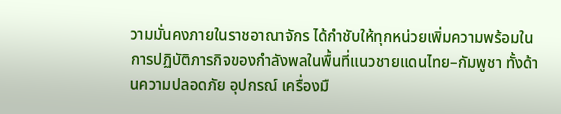วามมั่นคงภายในราชอาณาจักร ได้กำชับให้ทุกหน่วยเพิ่มความพร้อมในการปฏิบัติภารกิจของกำลังพลในพื้นที่แนวชายแดนไทย–กัมพูชา ทั้งด้านความปลอดภัย อุปกรณ์ เครื่องมื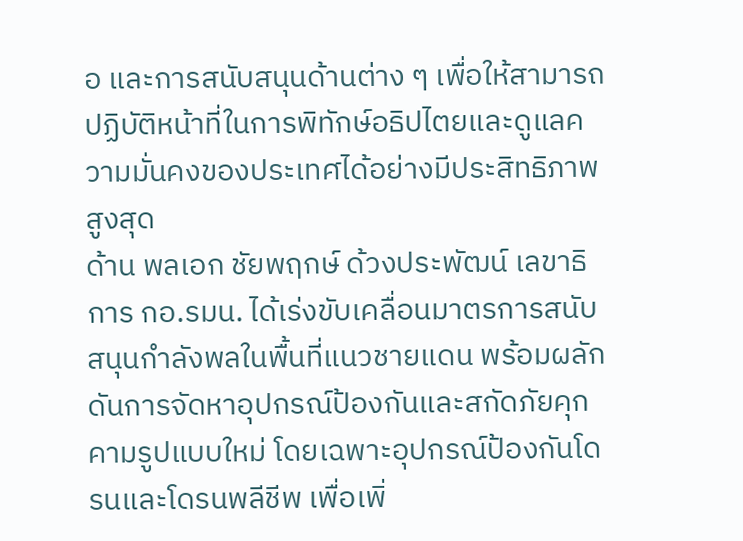อ และการสนับสนุนด้านต่าง ๆ เพื่อให้สามารถปฏิบัติหน้าที่ในการพิทักษ์อธิปไตยและดูแลความมั่นคงของประเทศได้อย่างมีประสิทธิภาพสูงสุด
ด้าน พลเอก ชัยพฤกษ์ ด้วงประพัฒน์ เลขาธิการ กอ.รมน. ได้เร่งขับเคลื่อนมาตรการสนับสนุนกำลังพลในพื้นที่แนวชายแดน พร้อมผลักดันการจัดหาอุปกรณ์ป้องกันและสกัดภัยคุกคามรูปแบบใหม่ โดยเฉพาะอุปกรณ์ป้องกันโดรนและโดรนพลีชีพ เพื่อเพิ่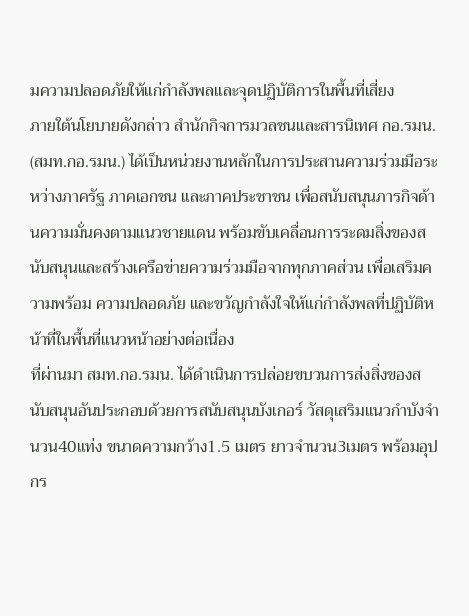มความปลอดภัยให้แก่กำลังพลและจุดปฏิบัติการในพื้นที่เสี่ยง
ภายใต้นโยบายดังกล่าว สำนักกิจการมวลชนและสารนิเทศ กอ.รมน. (สมท.กอ.รมน.) ได้เป็นหน่วยงานหลักในการประสานความร่วมมือระหว่างภาครัฐ ภาคเอกชน และภาคประชาชน เพื่อสนับสนุนภารกิจด้านความมั่นคงตามแนวชายแดน พร้อมขับเคลื่อนการระดมสิ่งของสนับสนุนและสร้างเครือข่ายความร่วมมือจากทุกภาคส่วน เพื่อเสริมความพร้อม ความปลอดภัย และขวัญกำลังใจให้แก่กำลังพลที่ปฏิบัติหน้าที่ในพื้นที่แนวหน้าอย่างต่อเนื่อง
ที่ผ่านมา สมท.กอ.รมน. ได้ดำเนินการปล่อยขบวนการส่งสิ่งของสนับสนุนอันประกอบด้วยการสนับสนุนบังเกอร์ วัสดุเสริมแนวกำบังจำนวน40แท่ง ขนาดความกว้าง1.5 เมตร ยาวจำนวน3เมตร พร้อมอุปกร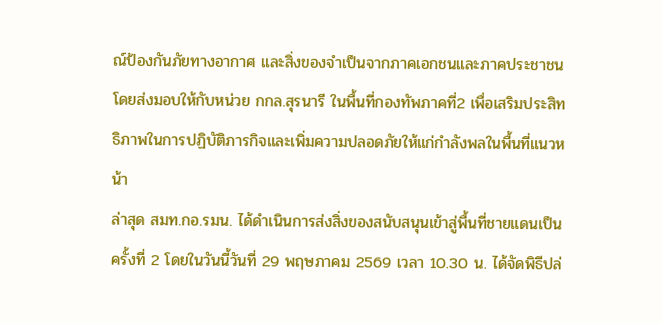ณ์ป้องกันภัยทางอากาศ และสิ่งของจำเป็นจากภาคเอกชนและภาคประชาชน โดยส่งมอบให้กับหน่วย กกล.สุรนารี ในพื้นที่กองทัพภาคที่2 เพื่อเสริมประสิทธิภาพในการปฏิบัติภารกิจและเพิ่มความปลอดภัยให้แก่กำลังพลในพื้นที่แนวหน้า
ล่าสุด สมท.กอ.รมน. ได้ดำเนินการส่งสิ่งของสนับสนุนเข้าสู่พื้นที่ชายแดนเป็นครั้งที่ 2 โดยในวันนี้วันที่ 29 พฤษภาคม 2569 เวลา 10.30 น. ได้จัดพิธีปล่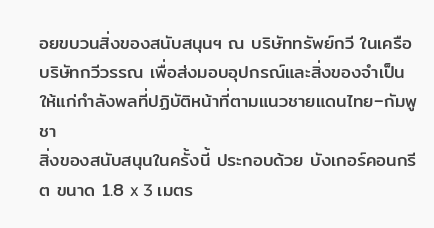อยขบวนสิ่งของสนับสนุนฯ ณ บริษัททรัพย์กวี ในเครือบริษัทกวีวรรณ เพื่อส่งมอบอุปกรณ์และสิ่งของจำเป็นให้แก่กำลังพลที่ปฏิบัติหน้าที่ตามแนวชายแดนไทย–กัมพูชา
สิ่งของสนับสนุนในครั้งนี้ ประกอบด้วย บังเกอร์คอนกรีต ขนาด 1.8 x 3 เมตร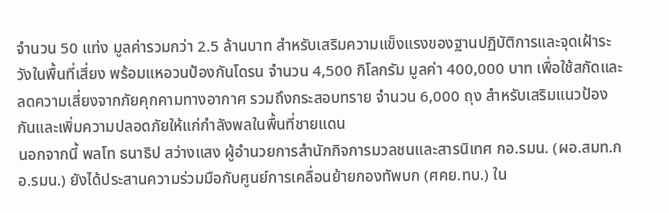จำนวน 50 แท่ง มูลค่ารวมกว่า 2.5 ล้านบาท สำหรับเสริมความแข็งแรงของฐานปฏิบัติการและจุดเฝ้าระวังในพื้นที่เสี่ยง พร้อมแหอวนป้องกันโดรน จำนวน 4,500 กิโลกรัม มูลค่า 400,000 บาท เพื่อใช้สกัดและลดความเสี่ยงจากภัยคุกคามทางอากาศ รวมถึงกระสอบทราย จำนวน 6,000 ถุง สำหรับเสริมแนวป้องกันและเพิ่มความปลอดภัยให้แก่กำลังพลในพื้นที่ชายแดน
นอกจากนี้ พลโท ธนาธิป สว่างแสง ผู้อำนวยการสำนักกิจการมวลชนและสารนิเทศ กอ.รมน. (ผอ.สมท.กอ.รมน.) ยังได้ประสานความร่วมมือกับศูนย์การเคลื่อนย้ายกองทัพบก (ศคย.ทบ.) ใน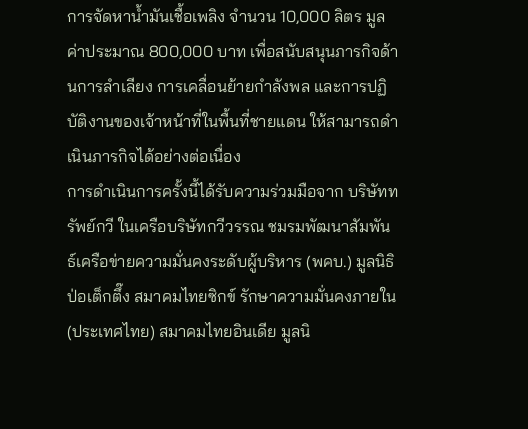การจัดหาน้ำมันเชื้อเพลิง จำนวน 10,000 ลิตร มูลค่าประมาณ 800,000 บาท เพื่อสนับสนุนภารกิจด้านการลำเลียง การเคลื่อนย้ายกำลังพล และการปฏิบัติงานของเจ้าหน้าที่ในพื้นที่ชายแดน ให้สามารถดำเนินภารกิจได้อย่างต่อเนื่อง
การดำเนินการครั้งนี้ได้รับความร่วมมือจาก บริษัททรัพย์กวี ในเครือบริษัทกวีวรรณ ชมรมพัฒนาสัมพันธ์เครือข่ายความมั่นคงระดับผู้บริหาร (พคบ.) มูลนิธิป่อเต็กตึ๊ง สมาคมไทยซิกข์ รักษาความมั่นคงภายใน (ประเทศไทย) สมาคมไทยอินเดีย มูลนิ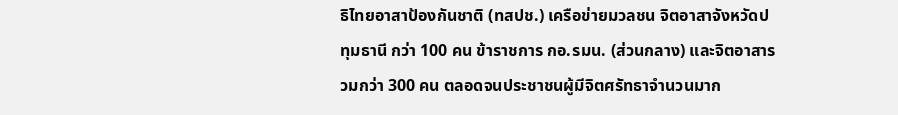ธิไทยอาสาป้องกันชาติ (ทสปช.) เครือข่ายมวลชน จิตอาสาจังหวัดปทุมธานี กว่า 100 คน ข้าราชการ กอ.รมน. (ส่วนกลาง) และจิตอาสารวมกว่า 300 คน ตลอดจนประชาชนผู้มีจิตศรัทธาจำนวนมาก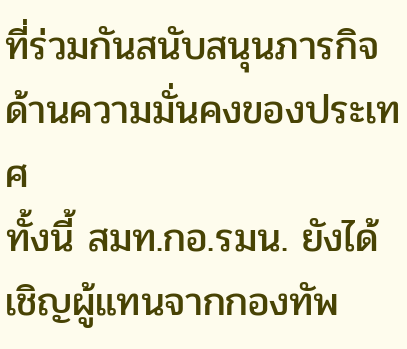ที่ร่วมกันสนับสนุนภารกิจด้านความมั่นคงของประเทศ
ทั้งนี้ สมท.กอ.รมน. ยังได้เชิญผู้แทนจากกองทัพ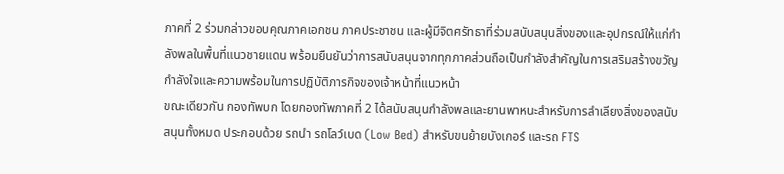ภาคที่ 2 ร่วมกล่าวขอบคุณภาคเอกชน ภาคประชาชน และผู้มีจิตศรัทธาที่ร่วมสนับสนุนสิ่งของและอุปกรณ์ให้แก่กำลังพลในพื้นที่แนวชายแดน พร้อมยืนยันว่าการสนับสนุนจากทุกภาคส่วนถือเป็นกำลังสำคัญในการเสริมสร้างขวัญกำลังใจและความพร้อมในการปฏิบัติภารกิจของเจ้าหน้าที่แนวหน้า
ขณะเดียวกัน กองทัพบก โดยกองทัพภาคที่ 2 ได้สนับสนุนกำลังพลและยานพาหนะสำหรับการลำเลียงสิ่งของสนับสนุนทั้งหมด ประกอบด้วย รถนำ รถโลว์เบด (Low Bed) สำหรับขนย้ายบังเกอร์ และรถ FTS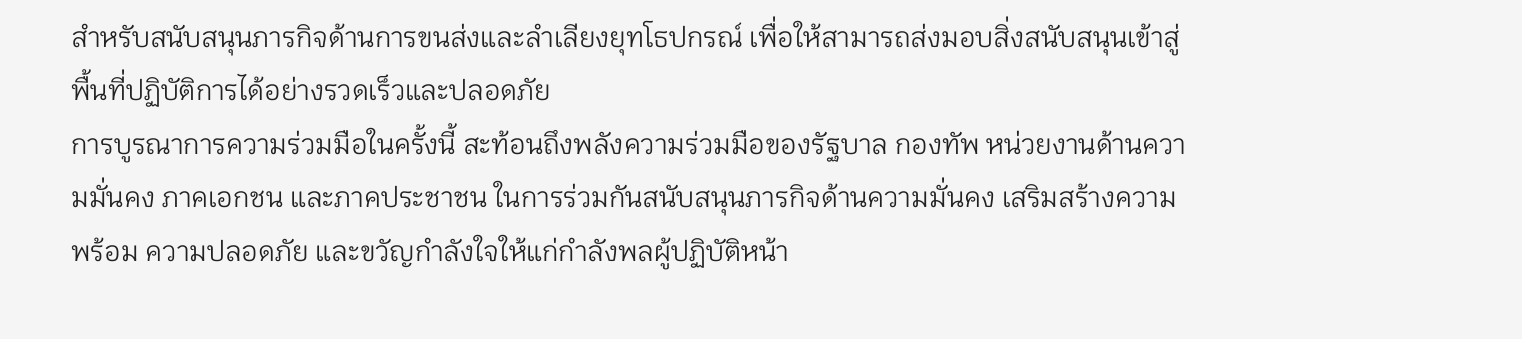สำหรับสนับสนุนภารกิจด้านการขนส่งและลำเลียงยุทโธปกรณ์ เพื่อให้สามารถส่งมอบสิ่งสนับสนุนเข้าสู่พื้นที่ปฏิบัติการได้อย่างรวดเร็วและปลอดภัย
การบูรณาการความร่วมมือในครั้งนี้ สะท้อนถึงพลังความร่วมมือของรัฐบาล กองทัพ หน่วยงานด้านความมั่นคง ภาคเอกชน และภาคประชาชน ในการร่วมกันสนับสนุนภารกิจด้านความมั่นคง เสริมสร้างความพร้อม ความปลอดภัย และขวัญกำลังใจให้แก่กำลังพลผู้ปฏิบัติหน้า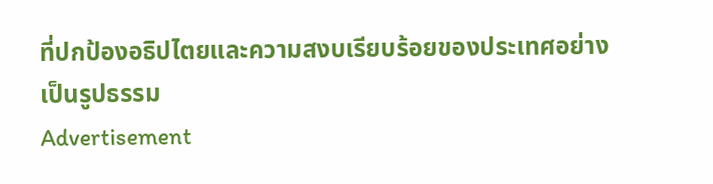ที่ปกป้องอธิปไตยและความสงบเรียบร้อยของประเทศอย่างเป็นรูปธรรม
Advertisement